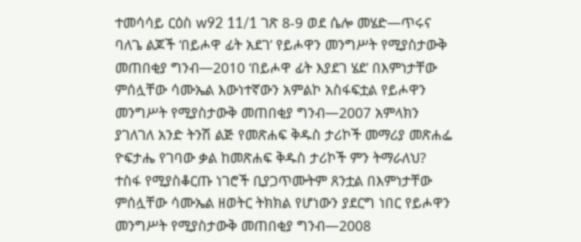ተመሳሳይ ርዕስ w92 11/1 ገጽ 8-9 ወደ ሴሎ መሄድ—ጥሩና ባለጌ ልጆች ‘በይሖዋ ፊት አደገ’ የይሖዋን መንግሥት የሚያስታውቅ መጠበቂያ ግንብ—2010 ‘በይሖዋ ፊት እያደገ ሄደ’ በእምነታቸው ምሰሏቸው ሳሙኤል እውነተኛውን አምልኮ አስፋፍቷል የይሖዋን መንግሥት የሚያስታውቅ መጠበቂያ ግንብ—2007 አምላክን ያገለገለ አንድ ትንሽ ልጅ የመጽሐፍ ቅዱስ ታሪኮች መማሪያ መጽሐፌ ዮፍታሔ የገባው ቃል ከመጽሐፍ ቅዱስ ታሪኮች ምን ትማራለህ? ተስፋ የሚያስቆርጡ ነገሮች ቢያጋጥሙትም ጸንቷል በእምነታቸው ምሰሏቸው ሳሙኤል ዘወትር ትክክል የሆነውን ያደርግ ነበር የይሖዋን መንግሥት የሚያስታውቅ መጠበቂያ ግንብ—2008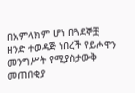በአምላክም ሆነ በጓደኞቿ ዘንድ ተወዳጅ ነበረች የይሖዋን መንግሥት የሚያስታውቅ መጠበቂያ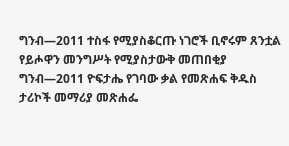ግንብ—2011 ተስፋ የሚያስቆርጡ ነገሮች ቢኖሩም ጸንቷል የይሖዋን መንግሥት የሚያስታውቅ መጠበቂያ ግንብ—2011 ዮፍታሔ የገባው ቃል የመጽሐፍ ቅዱስ ታሪኮች መማሪያ መጽሐፌ